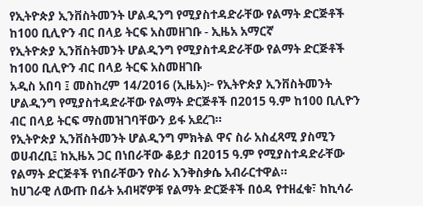የኢትዮጵያ ኢንቨስትመንት ሆልዲንግ የሚያስተዳድራቸው የልማት ድርጅቶች ከ100 ቢሊዮን ብር በላይ ትርፍ አስመዘገቡ - ኢዜአ አማርኛ
የኢትዮጵያ ኢንቨስትመንት ሆልዲንግ የሚያስተዳድራቸው የልማት ድርጅቶች ከ100 ቢሊዮን ብር በላይ ትርፍ አስመዘገቡ
አዲስ አበባ ፤ መስከረም 14/2016 (ኢዜአ)፦ የኢትዮጵያ ኢንቨስትመንት ሆልዲንግ የሚያስተዳድራቸው የልማት ድርጅቶች በ2015 ዓ.ም ከ100 ቢሊዮን ብር በላይ ትርፍ ማስመዝገባቸውን ይፋ አደረገ።
የኢትዮጵያ ኢንቨስትመንት ሆልዲንግ ምክትል ዋና ስራ አስፈጻሚ ያስሚን ወሀብረቢ፤ ከኢዜአ ጋር በነበራቸው ቆይታ በ2015 ዓ.ም የሚያስተዳድራቸው የልማት ድርጅቶች የነበራቸውን የስራ እንቅስቃሴ አብራርተዋል።
ከሀገራዊ ለውጡ በፊት አብዛኛዎቹ የልማት ድርጅቶች በዕዳ የተዘፈቁ፣ ከኪሳራ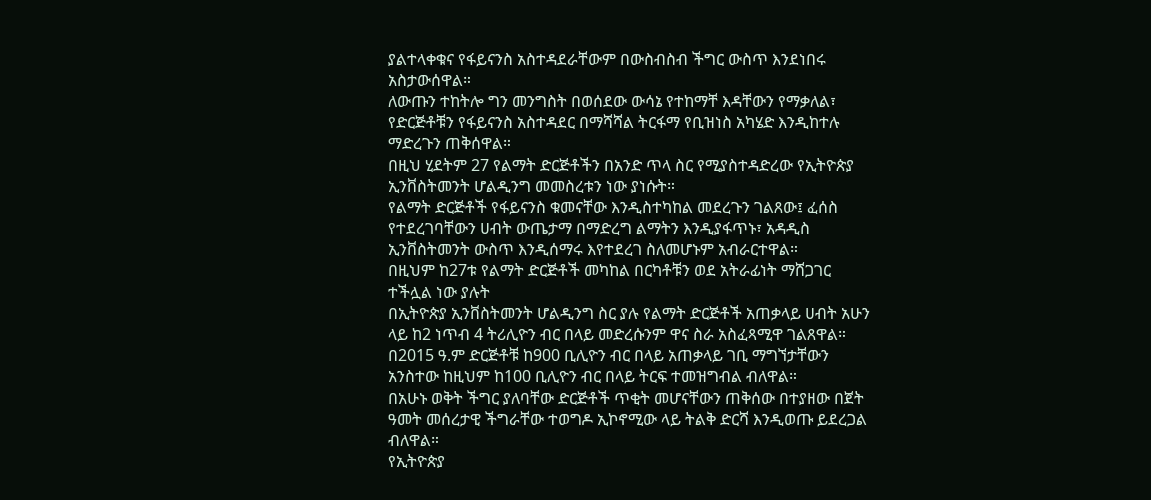ያልተላቀቁና የፋይናንስ አስተዳደራቸውም በውስብስብ ችግር ውስጥ እንደነበሩ አስታውሰዋል።
ለውጡን ተከትሎ ግን መንግስት በወሰደው ውሳኔ የተከማቸ እዳቸውን የማቃለል፣ የድርጅቶቹን የፋይናንስ አስተዳደር በማሻሻል ትርፋማ የቢዝነስ አካሄድ እንዲከተሉ ማድረጉን ጠቅሰዋል።
በዚህ ሂደትም 27 የልማት ድርጅቶችን በአንድ ጥላ ስር የሚያስተዳድረው የኢትዮጵያ ኢንቨስትመንት ሆልዲንግ መመስረቱን ነው ያነሱት።
የልማት ድርጅቶች የፋይናንስ ቁመናቸው እንዲስተካከል መደረጉን ገልጸው፤ ፈሰስ የተደረገባቸውን ሀብት ውጤታማ በማድረግ ልማትን እንዲያፋጥኑ፣ አዳዲስ ኢንቨስትመንት ውስጥ እንዲሰማሩ እየተደረገ ስለመሆኑም አብራርተዋል።
በዚህም ከ27ቱ የልማት ድርጅቶች መካከል በርካቶቹን ወደ አትራፊነት ማሸጋገር ተችሏል ነው ያሉት
በኢትዮጵያ ኢንቨስትመንት ሆልዲንግ ስር ያሉ የልማት ድርጅቶች አጠቃላይ ሀብት አሁን ላይ ከ2 ነጥብ 4 ትሪሊዮን ብር በላይ መድረሱንም ዋና ስራ አስፈጻሚዋ ገልጸዋል።
በ2015 ዓ.ም ድርጅቶቹ ከ900 ቢሊዮን ብር በላይ አጠቃላይ ገቢ ማግኘታቸውን አንስተው ከዚህም ከ100 ቢሊዮን ብር በላይ ትርፍ ተመዝግብል ብለዋል።
በአሁኑ ወቅት ችግር ያለባቸው ድርጅቶች ጥቂት መሆናቸውን ጠቅሰው በተያዘው በጀት ዓመት መሰረታዊ ችግራቸው ተወግዶ ኢኮኖሚው ላይ ትልቅ ድርሻ እንዲወጡ ይደረጋል ብለዋል።
የኢትዮጵያ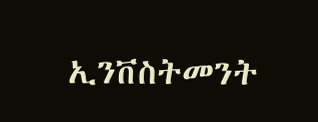ኢንቨስትመንት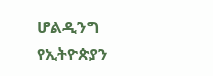ሆልዲንግ የኢትዮጵያን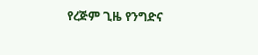የረጅም ጊዜ የንግድና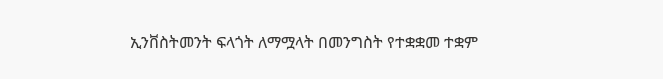ኢንቨስትመንት ፍላጎት ለማሟላት በመንግስት የተቋቋመ ተቋም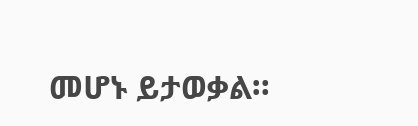መሆኑ ይታወቃል።